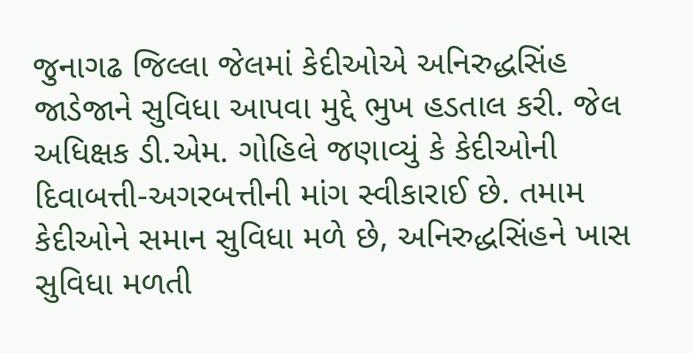જુનાગઢ જિલ્લા જેલમાં કેદીઓએ અનિરુદ્ધસિંહ જાડેજાને સુવિધા આપવા મુદ્દે ભુખ હડતાલ કરી. જેલ અધિક્ષક ડી.એમ. ગોહિલે જણાવ્યું કે કેદીઓની દિવાબત્તી-અગરબત્તીની માંગ સ્વીકારાઈ છે. તમામ કેદીઓને સમાન સુવિધા મળે છે, અનિરુદ્ધસિંહને ખાસ સુવિધા મળતી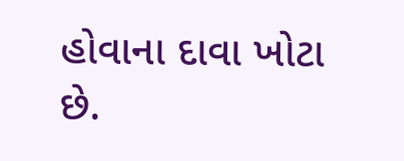હોવાના દાવા ખોટા છે.